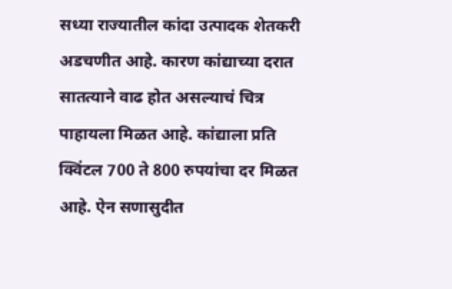सध्या राज्यातील कांदा उत्पादक शेतकरी अडचणीत आहे. कारण कांद्याच्या दरात सातत्याने वाढ होत असल्याचं चित्र पाहायला मिळत आहे. कांद्याला प्रति क्विंटल 700 ते 800 रुपयांचा दर मिळत आहे. ऐन सणासुदीत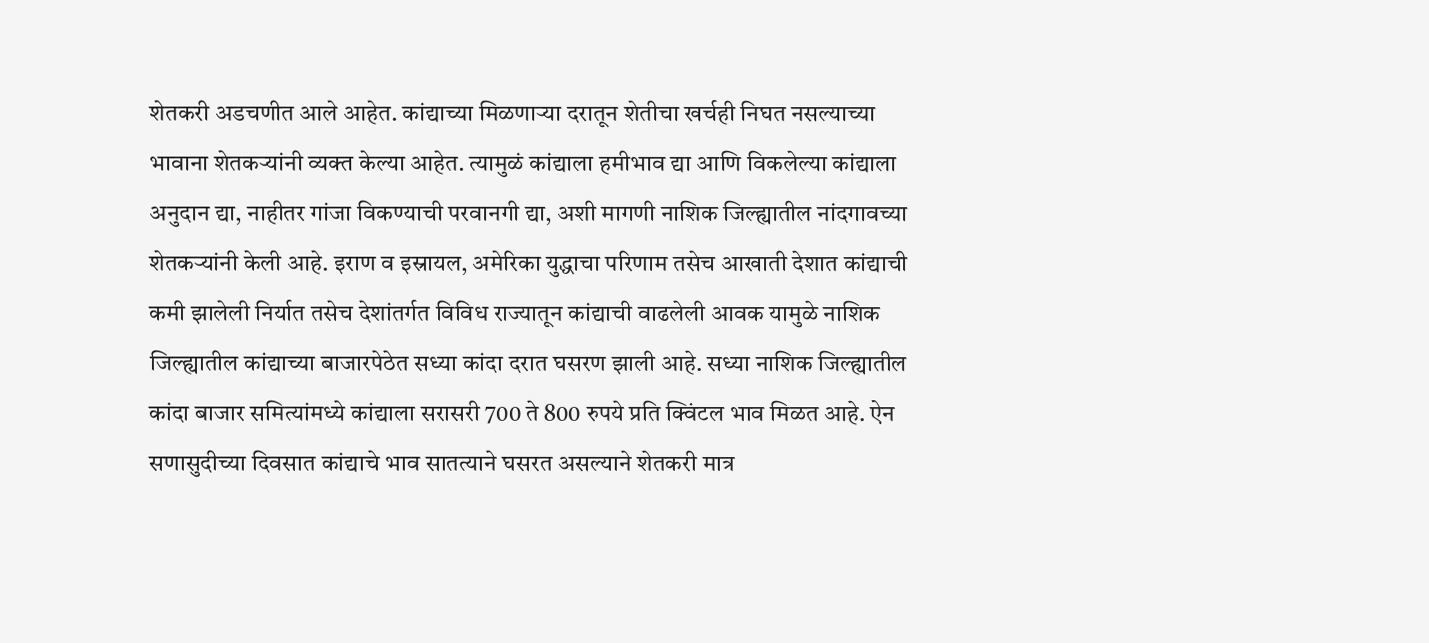शेतकरी अडचणीत आले आहेत. कांद्याच्या मिळणाऱ्या दरातून शेतीचा खर्चही निघत नसल्याच्या भावाना शेतकऱ्यांनी व्यक्त केल्या आहेत. त्यामुळं कांद्याला हमीभाव द्या आणि विकलेल्या कांद्याला अनुदान द्या, नाहीतर गांजा विकण्याची परवानगी द्या, अशी मागणी नाशिक जिल्ह्यातील नांदगावच्या शेतकऱ्यांनी केली आहे. इराण व इस्रायल, अमेरिका युद्धाचा परिणाम तसेच आखाती देशात कांद्याची कमी झालेली निर्यात तसेच देशांतर्गत विविध राज्यातून कांद्याची वाढलेली आवक यामुळे नाशिक जिल्ह्यातील कांद्याच्या बाजारपेठेत सध्या कांदा दरात घसरण झाली आहे. सध्या नाशिक जिल्ह्यातील कांदा बाजार समित्यांमध्ये कांद्याला सरासरी 700 ते 800 रुपये प्रति क्विंटल भाव मिळत आहे. ऐन सणासुदीच्या दिवसात कांद्याचे भाव सातत्याने घसरत असल्याने शेतकरी मात्र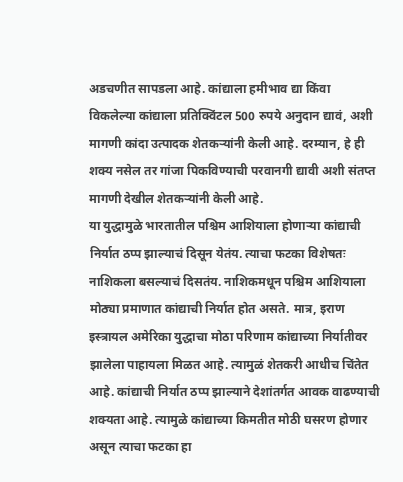अडचणीत सापडला आहे. कांद्याला हमीभाव द्या किंवा विकलेल्या कांद्याला प्रतिक्विंटल 500 रुपये अनुदान द्यावं, अशी मागणी कांदा उत्पादक शेतकऱ्यांनी केली आहे. दरम्यान, हे ही शक्य नसेल तर गांजा पिकविण्याची परवानगी द्यावी अशी संतप्त मागणी देखील शेतकऱ्यांनी केली आहे.
या युद्धामुळे भारतातील पश्चिम आशियाला होणाऱ्या कांद्याची निर्यात ठप्प झाल्याचं दिसून येतंय. त्याचा फटका विशेषतः नाशिकला बसल्याचं दिसतंय. नाशिकमधून पश्चिम आशियाला मोठ्या प्रमाणात कांद्याची निर्यात होत असते. मात्र, इराण इस्त्रायल अमेरिका युद्धाचा मोठा परिणाम कांद्याच्या निर्यातीवर झालेला पाहायला मिळत आहे. त्यामुळं शेतकरी आधीच चिंतेत आहे. कांद्याची निर्यात ठप्प झाल्याने देशांतर्गत आवक वाढण्याची शक्यता आहे. त्यामुळे कांद्याच्या किमतीत मोठी घसरण होणार असून त्याचा फटका हा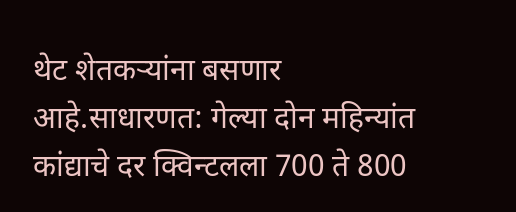थेट शेतकऱ्यांना बसणार आहे.साधारणत: गेल्या दोन महिन्यांत कांद्याचे दर क्विन्टलला 700 ते 800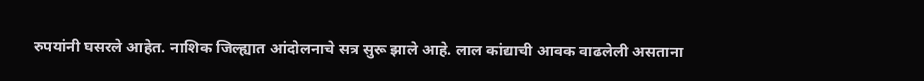रुपयांनी घसरले आहेत. नाशिक जिल्ह्यात आंदोलनाचे सत्र सुरू झाले आहे. लाल कांद्याची आवक वाढलेली असताना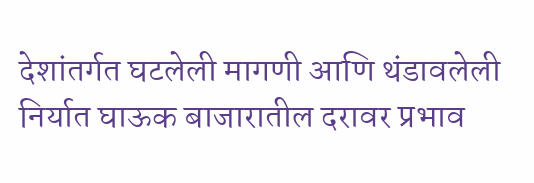देशांतर्गत घटलेली मागणी आणि थंडावलेली निर्यात घाऊक बाजारातील दरावर प्रभाव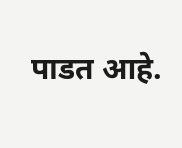पाडत आहे.